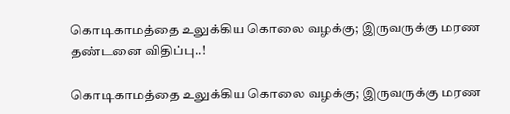கொடிகாமத்தை உலுக்கிய கொலை வழக்கு; இருவருக்கு மரண தண்டனை விதிப்பு..!

கொடிகாமத்தை உலுக்கிய கொலை வழக்கு; இருவருக்கு மரண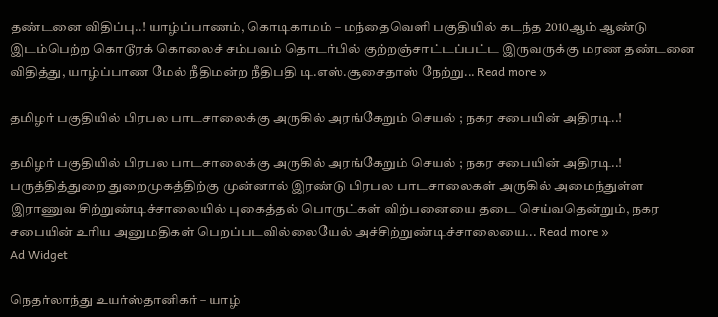தண்டனை விதிப்பு..! யாழ்ப்பாணம், கொடிகாமம் – மந்தைவெளி பகுதியில் கடந்த 2010ஆம் ஆண்டு இடம்பெற்ற கொடூரக் கொலைச் சம்பவம் தொடர்பில் குற்றஞ்சாட்டப்பட்ட இருவருக்கு மரண தண்டனை விதித்து, யாழ்ப்பாண மேல் நீதிமன்ற நீதிபதி டி.எஸ்.சூசைதாஸ் நேற்று... Read more »

தமிழர் பகுதியில் பிரபல பாடசாலைக்கு அருகில் அரங்கேறும் செயல் ; நகர சபையின் அதிரடி..!

தமிழர் பகுதியில் பிரபல பாடசாலைக்கு அருகில் அரங்கேறும் செயல் ; நகர சபையின் அதிரடி..! பருத்தித்துறை துறைமுகத்திற்கு முன்னால் இரண்டு பிரபல பாடசாலைகள் அருகில் அமைந்துள்ள இராணுவ சிற்றுண்டிச்சாலையில் புகைத்தல் பொருட்கள் விற்பனையை தடை செய்வதென்றும், நகர சபையின் உரிய அனுமதிகள் பெறப்படவில்லையேல் அச்சிற்றுண்டிச்சாலையை... Read more »
Ad Widget

நெதர்லாந்து உயர்ஸ்தானிகர் – யாழ்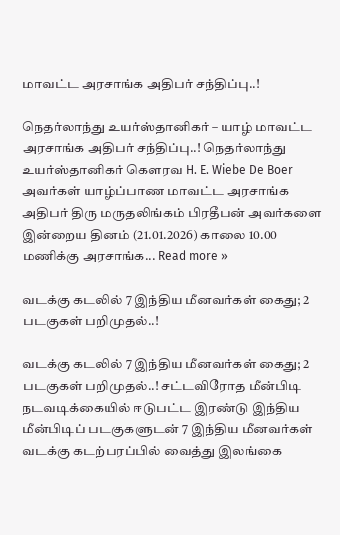மாவட்ட அரசாங்க அதிபர் சந்திப்பு..!

நெதர்லாந்து உயர்ஸ்தானிகர் – யாழ் மாவட்ட அரசாங்க அதிபர் சந்திப்பு..! நெதர்லாந்து உயர்ஸ்தானிகர் கெளரவ H. E. Wiebe De Boer அவர்கள் யாழ்ப்பாண மாவட்ட அரசாங்க அதிபர் திரு மருதலிங்கம் பிரதீபன் அவர்களை இன்றைய தினம் (21.01.2026) காலை 10.00 மணிக்கு அரசாங்க... Read more »

வடக்கு கடலில் 7 இந்திய மீனவர்கள் கைது; 2 படகுகள் பறிமுதல்..!

வடக்கு கடலில் 7 இந்திய மீனவர்கள் கைது; 2 படகுகள் பறிமுதல்..! சட்டவிரோத மீன்பிடி நடவடிக்கையில் ஈடுபட்ட இரண்டு இந்திய மீன்பிடிப் படகுகளுடன் 7 இந்திய மீனவர்கள் வடக்கு கடற்பரப்பில் வைத்து இலங்கை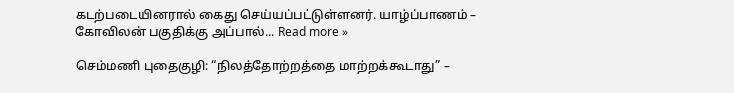கடற்படையினரால் கைது செய்யப்பட்டுள்ளனர். யாழ்ப்பாணம் – கோவிலன் பகுதிக்கு அப்பால்... Read more »

செம்மணி புதைகுழி: “நிலத்தோற்றத்தை மாற்றக்கூடாது” –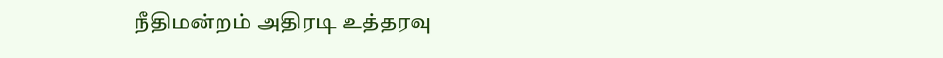நீதிமன்றம் அதிரடி உத்தரவு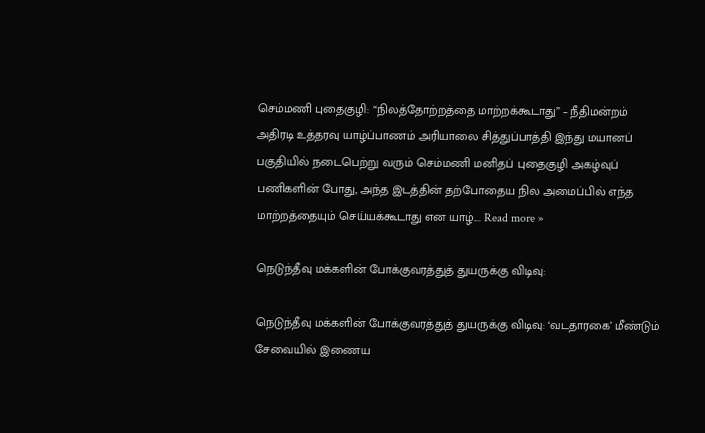செம்மணி புதைகுழி: “நிலத்தோற்றத்தை மாற்றக்கூடாது” – நீதிமன்றம் அதிரடி உத்தரவு யாழ்ப்பாணம் அரியாலை சித்துப்பாத்தி இந்து மயானப் பகுதியில் நடைபெற்று வரும் செம்மணி மனிதப் புதைகுழி அகழ்வுப் பணிகளின் போது, அந்த இடத்தின் தற்போதைய நில அமைப்பில் எந்த மாற்றத்தையும் செய்யக்கூடாது என யாழ்.... Read more »

நெடுந்தீவு மக்களின் போக்குவரத்துத் துயருக்கு விடிவு:

நெடுந்தீவு மக்களின் போக்குவரத்துத் துயருக்கு விடிவு: ‘வடதாரகை’ மீண்டும் சேவையில் இணைய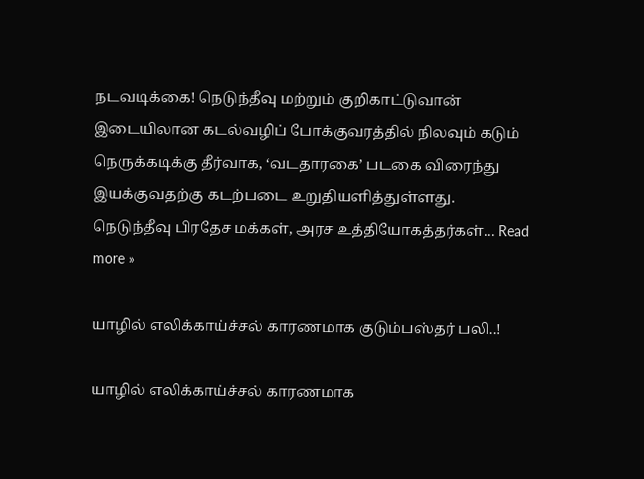நடவடிக்கை! நெடுந்தீவு மற்றும் குறிகாட்டுவான் இடையிலான கடல்வழிப் போக்குவரத்தில் நிலவும் கடும் நெருக்கடிக்கு தீர்வாக, ‘வடதாரகை’ படகை விரைந்து இயக்குவதற்கு கடற்படை உறுதியளித்துள்ளது.   நெடுந்தீவு பிரதேச மக்கள், அரச உத்தியோகத்தர்கள்... Read more »

யாழில் எலிக்காய்ச்சல் காரணமாக குடும்பஸ்தர் பலி..!

யாழில் எலிக்காய்ச்சல் காரணமாக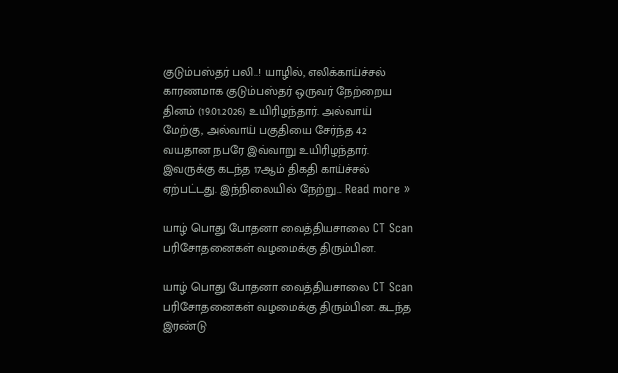குடும்பஸ்தர் பலி..! யாழில், எலிக்காய்ச்சல் காரணமாக குடும்பஸ்தர் ஒருவர் நேற்றைய தினம் (19.01.2026) உயிரிழந்தார். அல்வாய் மேற்கு, அல்வாய் பகுதியை சேர்ந்த 42 வயதான நபரே இவ்வாறு உயிரிழந்தார். இவருக்கு கடந்த 17ஆம் திகதி காய்ச்சல் ஏற்பட்டது. இந்நிலையில் நேற்று... Read more »

யாழ் பொது போதனா வைத்தியசாலை CT Scan பரிசோதனைகள் வழமைக்கு திரும்பின.

யாழ் பொது போதனா வைத்தியசாலை CT Scan பரிசோதனைகள் வழமைக்கு திரும்பின. கடந்த இரண்டு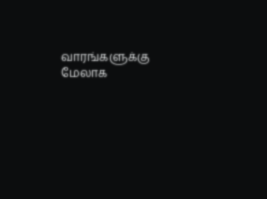வாரங்களுக்கு மேலாக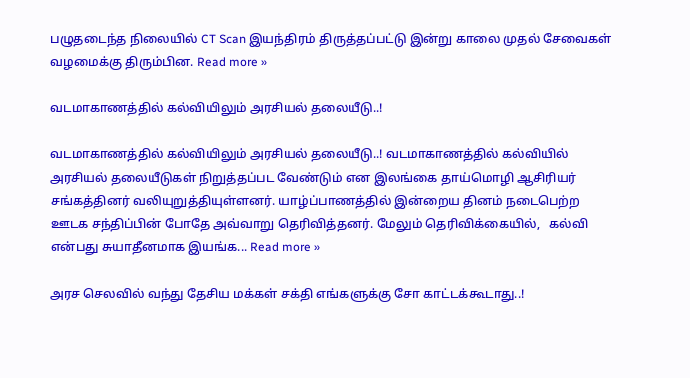பழுதடைந்த நிலையில் CT Scan இயந்திரம் திருத்தப்பட்டு இன்று காலை முதல் சேவைகள் வழமைக்கு திரும்பின. Read more »

வடமாகாணத்தில் கல்வியிலும் அரசியல் தலையீடு..!

வடமாகாணத்தில் கல்வியிலும் அரசியல் தலையீடு..! வடமாகாணத்தில் கல்வியில் அரசியல் தலையீடுகள் நிறுத்தப்பட வேண்டும் என இலங்கை தாய்மொழி ஆசிரியர் சங்கத்தினர் வலியுறுத்தியுள்ளனர். யாழ்ப்பாணத்தில் இன்றைய தினம் நடைபெற்ற ஊடக சந்திப்பின் போதே அவ்வாறு தெரிவித்தனர். மேலும் தெரிவிக்கையில்,   கல்வி என்பது சுயாதீனமாக இயங்க... Read more »

அரச செலவில் வந்து தேசிய மக்கள் சக்தி எங்களுக்கு சோ காட்டக்கூடாது..!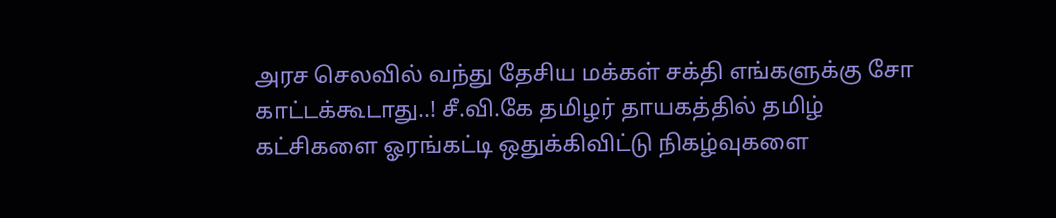அரச செலவில் வந்து தேசிய மக்கள் சக்தி எங்களுக்கு சோ காட்டக்கூடாது..! சீ.வி.கே தமிழர் தாயகத்தில் தமிழ் கட்சிகளை ஓரங்கட்டி ஒதுக்கிவிட்டு நிகழ்வுகளை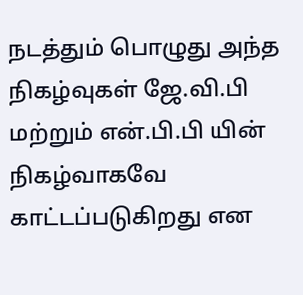நடத்தும் பொழுது அந்த நிகழ்வுகள் ஜே.வி.பி மற்றும் என்.பி.பி யின் நிகழ்வாகவே காட்டப்படுகிறது என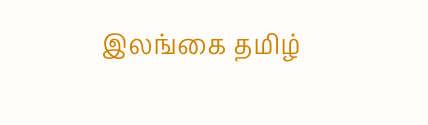இலங்கை தமிழ்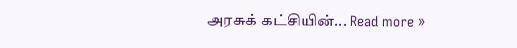அரசுக் கட்சியின்... Read more »